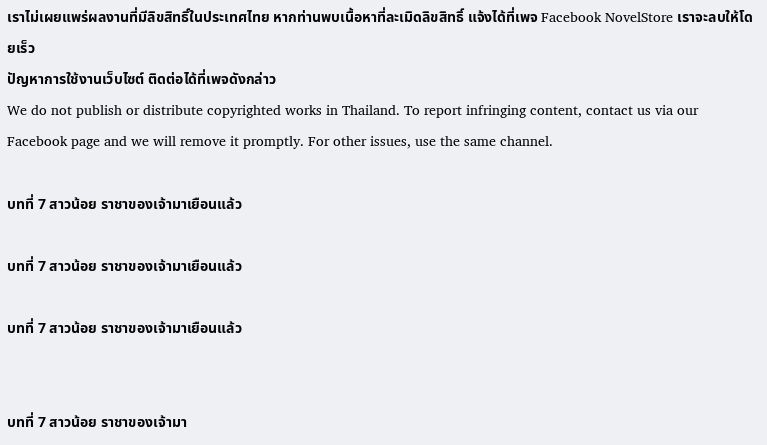เราไม่เผยแพร่ผลงานที่มีลิขสิทธิ์ในประเทศไทย หากท่านพบเนื้อหาที่ละเมิดลิขสิทธิ์ แจ้งได้ที่เพจ Facebook NovelStore เราจะลบให้โดยเร็ว
ปัญหาการใช้งานเว็บไซต์ ติดต่อได้ที่เพจดังกล่าว
We do not publish or distribute copyrighted works in Thailand. To report infringing content, contact us via our Facebook page and we will remove it promptly. For other issues, use the same channel.

บทที่ 7 สาวน้อย ราชาของเจ้ามาเยือนแล้ว

บทที่ 7 สาวน้อย ราชาของเจ้ามาเยือนแล้ว

บทที่ 7 สาวน้อย ราชาของเจ้ามาเยือนแล้ว


บทที่ 7 สาวน้อย ราชาของเจ้ามา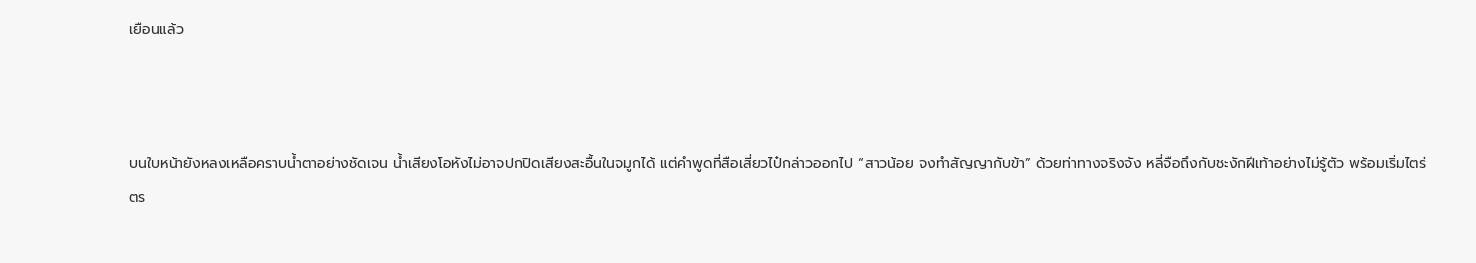เยือนแล้ว



บนใบหน้ายังหลงเหลือคราบน้ำตาอย่างชัดเจน น้ำเสียงโอหังไม่อาจปกปิดเสียงสะอื้นในจมูกได้ แต่คำพูดที่สือเสี่ยวไป๋กล่าวออกไป “สาวน้อย จงทำสัญญากับข้า” ด้วยท่าทางจริงจัง หลี่จือถึงกับชะงักฝีเท้าอย่างไม่รู้ตัว พร้อมเริ่มไตร่ตร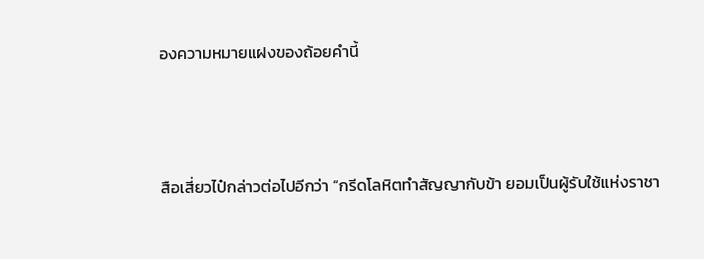องความหมายแฝงของถ้อยคำนี้



สือเสี่ยวไป๋กล่าวต่อไปอีกว่า “กรีดโลหิตทำสัญญากับข้า ยอมเป็นผู้รับใช้แห่งราชา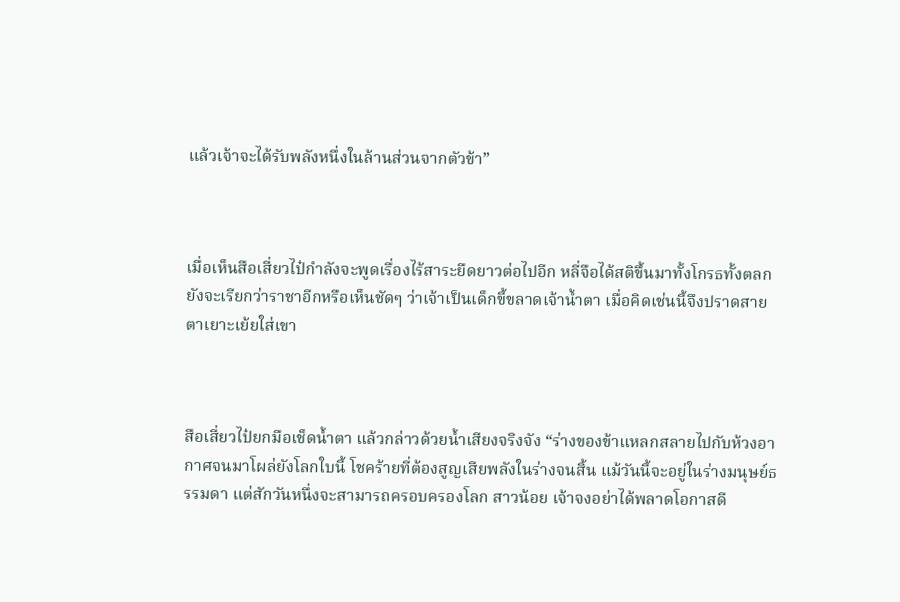แล้วเจ้าจะได้รับพลังหนึ่งในล้านส่วนจากตัวข้า”



เมื่อเห็นสือเสี่ยวไป๋กำลังจะพูดเรื่องไร้สาระยืดยาวต่อไปอีก หลี่จือได้สติขึ้นมาทั้งโกรธทั้งตลก ยังจะเรียกว่าราชาอีกหรือเห็นชัดๆ ว่าเจ้าเป็นเด็กขี้ขลาดเจ้าน้ำตา เมื่อคิดเช่นนี้จึงปราดสายตาเยาะเย้ยใส่เขา



สือเสี่ยวไป๋ยกมือเช็ดน้ำตา แล้วกล่าวด้วยน้ำเสียงจริงจัง “ร่างของข้าแหลกสลายไปกับห้วงอากาศจนมาโผล่ยังโลกใบนี้ โชคร้ายที่ต้องสูญเสียพลังในร่างจนสิ้น แม้วันนี้จะอยู่ในร่างมนุษย์ธรรมดา แต่สักวันหนึ่งจะสามารถครอบครองโลก สาวน้อย เจ้าจงอย่าได้พลาดโอกาสดี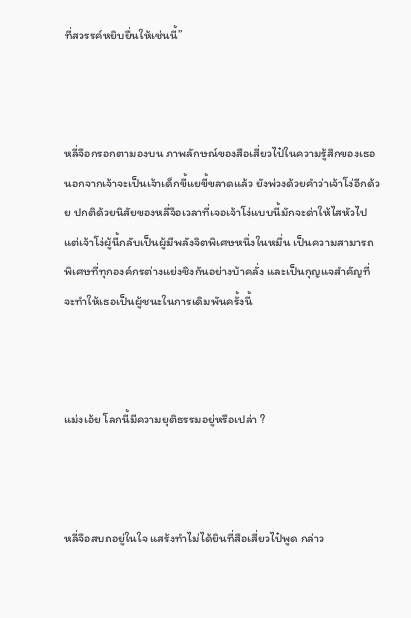ที่สวรรค์หยิบยื่นให้เช่นนี้”



หลี่จือกรอกตามองบน ภาพลักษณ์ของสือเสี่ยวไป๋ในความรู้สึกของเธอ นอกจากเจ้าจะเป็นเจ้าเด็กขี้แยขี้ขลาดแล้ว ยังพ่วงด้วยคำว่าเจ้าโง่อีกด้วย ปกติด้วยนิสัยของหลี่จือเวลาที่เจอเจ้าโง่แบบนี้มักจะด่าให้ไสหัวไป แต่เจ้าโง่ผู้นี้กลับเป็นผู้มีพลังจิตพิเศษหนึ่งในหมื่น เป็นความสามารถพิเศษที่ทุกองค์กรต่างแย่งชิงกันอย่างบ้าคลั่ง และเป็นกุญแจสำคัญที่จะทำให้เธอเป็นผู้ชนะในการเดิมพันครั้งนี้



แม่งเอ้ย โลกนี้มีความยุติธรรมอยู่หรือเปล่า ?



หลี่จือสบถอยู่ในใจ แสร้งทำไม่ได้ยินที่สือเสี่ยวไป๋พูด กล่าว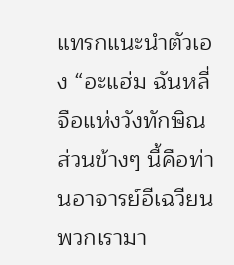แทรกแนะนำตัวเอง “อะแฮ่ม ฉันหลี่จือแห่งวังทักษิณ ส่วนข้างๆ นี้คือท่านอาจารย์อีเฉวียน พวกเรามา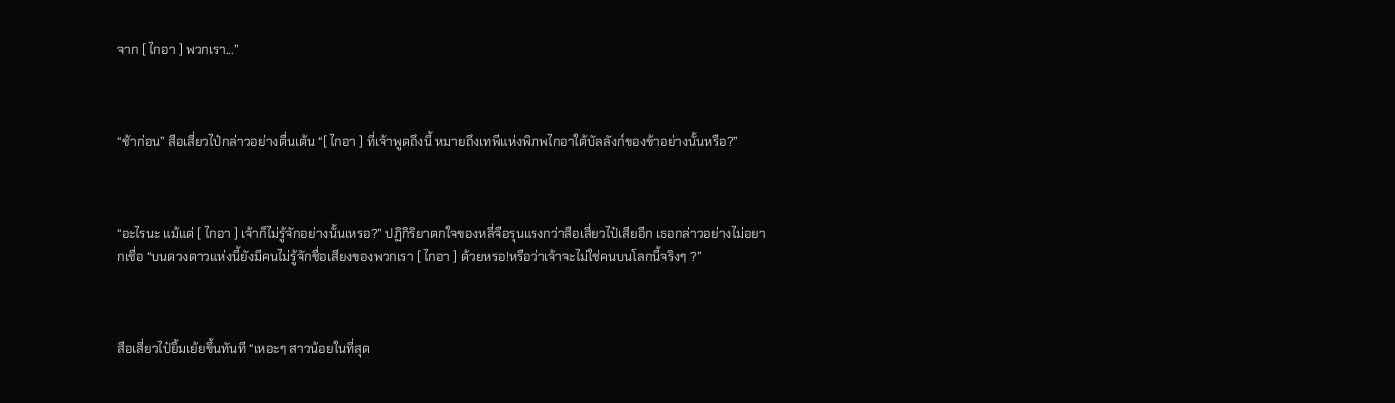จาก [ ไกอา ] พวกเรา...”



“ช้าก่อน” สือเสี่ยวไป๋กล่าวอย่างตื่นเต้น “[ ไกอา ] ที่เจ้าพูดถึงนี้ หมายถึงเทพีแห่งพิภพไกอาใต้บัลลังก์ของข้าอย่างนั้นหรือ?”



“อะไรนะ แม้แต่ [ ไกอา ] เจ้าก็ไม่รู้จักอย่างนั้นเหรอ?” ปฏิกิริยาตกใจของหลี่จือรุนแรงกว่าสือเสี่ยวไป๋เสียอีก เธอกล่าวอย่างไม่อยากเชื่อ “บนดวงดาวแห่งนี้ยังมีคนไม่รู้จักชื่อเสียงของพวกเรา [ ไกอา ] ด้วยหรอ!หรือว่าเจ้าจะไม่ใช่คนบนโลกนี้จริงๆ ?”



สือเสี่ยวไป๋ยิ้มเย้ยขึ้นทันที “เหอะๆ สาวน้อยในที่สุด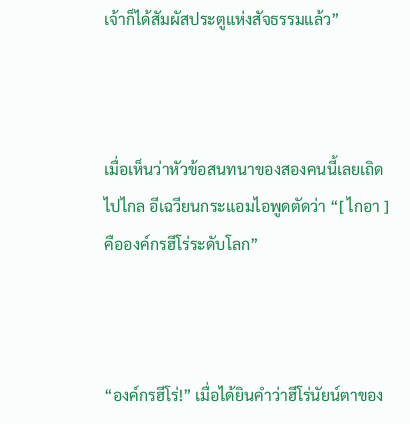เจ้าก็ได้สัมผัสประตูแห่งสัจธรรมแล้ว”



เมื่อเห็นว่าหัวข้อสนทนาของสองคนนี้เลยเถิดไปไกล อีเฉวียนกระแอมไอพูดตัดว่า “[ ไกอา ] คือองค์กรฮีโร่ระดับโลก”



“องค์กรฮีโร่!” เมื่อได้ยินคำว่าฮีโร่นัยน์ตาของ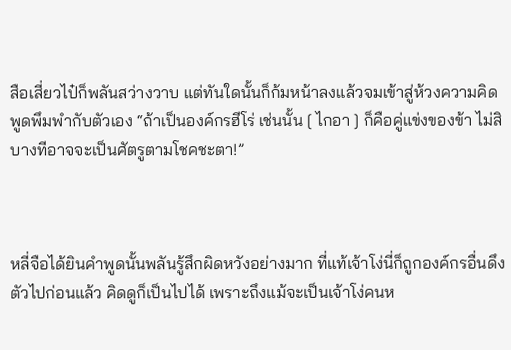สือเสี่ยวไป๋ก็พลันสว่างวาบ แต่ทันใดนั้นก็ก้มหน้าลงแล้วจมเข้าสู่ห้วงความคิด พูดพึมพำกับตัวเอง “ถ้าเป็นองค์กรฮีโร่ เช่นนั้น [ ไกอา ] ก็คือคู่แข่งของข้า ไม่สิ บางทีอาจจะเป็นศัตรูตามโชคชะตา!”



หลี่จือได้ยินคำพูดนั้นพลันรู้สึกผิดหวังอย่างมาก ที่แท้เจ้าโง่นี่ก็ถูกองค์กรอื่นดึงตัวไปก่อนแล้ว คิดดูก็เป็นไปได้ เพราะถึงแม้จะเป็นเจ้าโง่คนห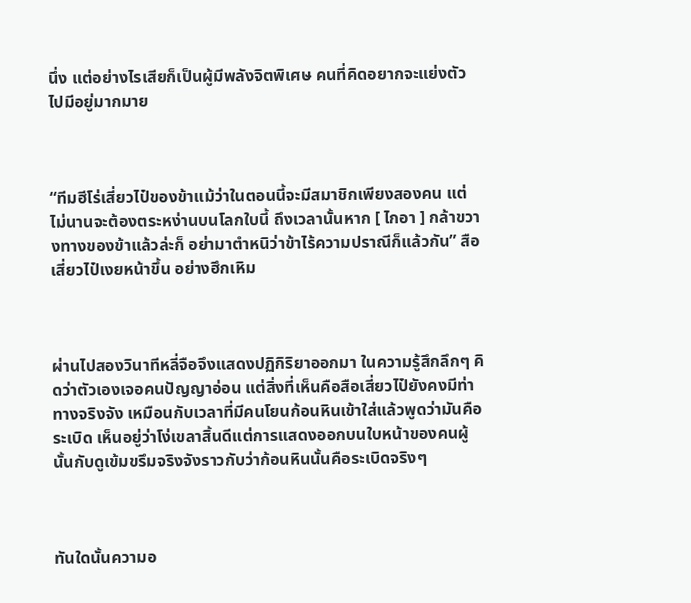นึ่ง แต่อย่างไรเสียก็เป็นผู้มีพลังจิตพิเศษ คนที่คิดอยากจะแย่งตัวไปมีอยู่มากมาย



“ทีมฮีโร่เสี่ยวไป๋ของข้าแม้ว่าในตอนนี้จะมีสมาชิกเพียงสองคน แต่ไม่นานจะต้องตระหง่านบนโลกใบนี้ ถึงเวลานั้นหาก [ ไกอา ] กล้าขวางทางของข้าแล้วล่ะก็ อย่ามาตำหนิว่าข้าไร้ความปราณีก็แล้วกัน” สือเสี่ยวไป๋เงยหน้าขึ้น อย่างฮึกเหิม



ผ่านไปสองวินาทีหลี่จือจึงแสดงปฏิกิริยาออกมา ในความรู้สึกลึกๆ คิดว่าตัวเองเจอคนปัญญาอ่อน แต่สิ่งที่เห็นคือสือเสี่ยวไป๋ยังคงมีท่าทางจริงจัง เหมือนกับเวลาที่มีคนโยนก้อนหินเข้าใส่แล้วพูดว่ามันคือระเบิด เห็นอยู่ว่าโง่เขลาสิ้นดีแต่การแสดงออกบนใบหน้าของคนผู้นั้นกับดูเข้มขรึมจริงจังราวกับว่าก้อนหินนั้นคือระเบิดจริงๆ



ทันใดนั้นความอ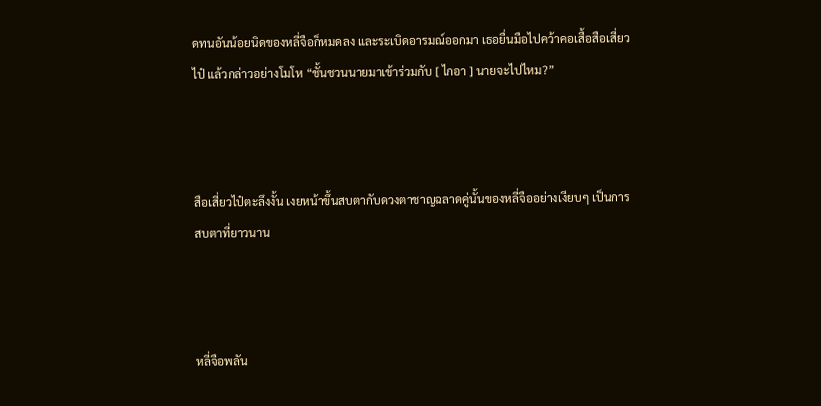ดทนอันน้อยนิดของหลี่จือก็หมดลง และระเบิดอารมณ์ออกมา เธอยื่นมือไปคว้าคอเสื้อสือเสี่ยวไป๋ แล้วกล่าวอย่างโมโห “ชั้นชวนนายมาเข้าร่วมกับ [ ไกอา ] นายจะไปไหม?”



สือเสี่ยวไป๋ตะลึงงั้น เงยหน้าขึ้นสบตากับดวงตาชาญฉลาดคู่นั้นของหลี่จืออย่างเงียบๆ เป็นการสบตาที่ยาวนาน



หลี่จือพลัน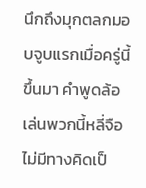นึกถึงมุกตลกมอบจูบแรกเมื่อครู่นี้ขึ้นมา คำพูดล้อเล่นพวกนี้หลี่จือไม่มีทางคิดเป็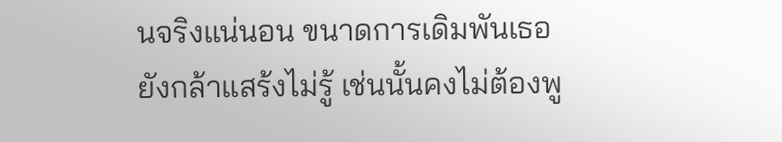นจริงแน่นอน ขนาดการเดิมพันเธอยังกล้าแสร้งไม่รู้ เช่นนั้นคงไม่ต้องพู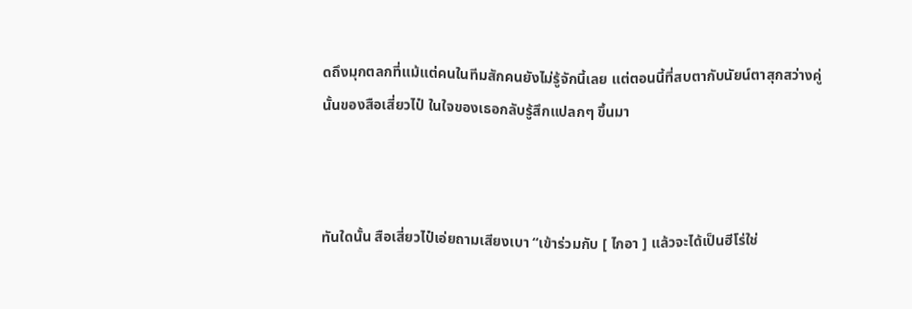ดถึงมุกตลกที่แม้แต่คนในทีมสักคนยังไม่รู้จักนี้เลย แต่ตอนนี้ที่สบตากับนัยน์ตาสุกสว่างคู่นั้นของสือเสี่ยวไป๋ ในใจของเธอกลับรู้สึกแปลกๆ ขึ้นมา



ทันใดนั้น สือเสี่ยวไป๋เอ่ยถามเสียงเบา “เข้าร่วมกับ [ ไกอา ] แล้วจะได้เป็นฮีโร่ใช่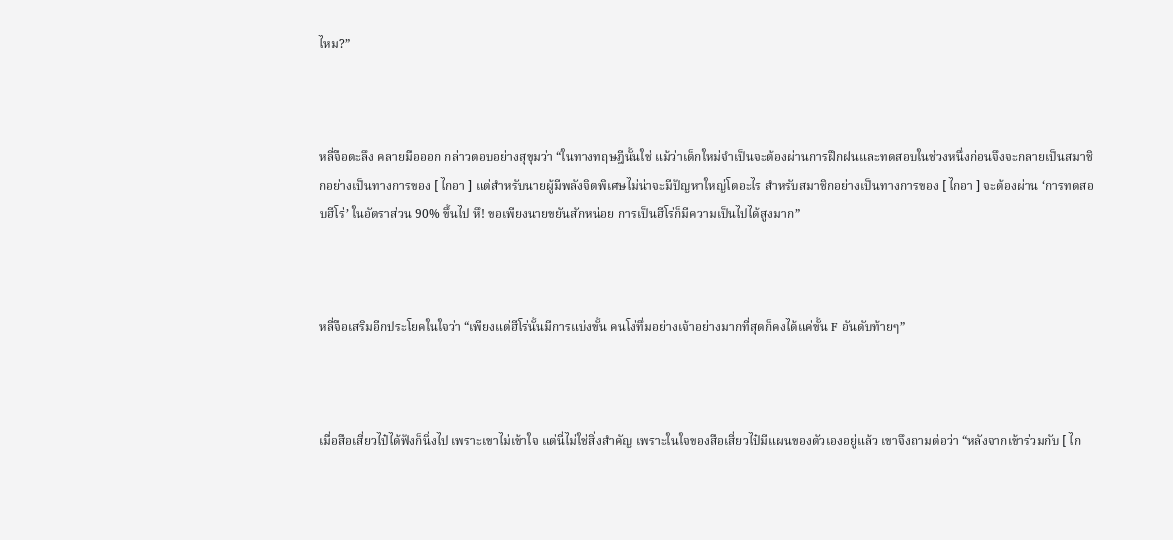ไหม?”



หลี่จือตะลึง คลายมือออก กล่าวตอบอย่างสุขุมว่า “ในทางทฤษฎีนั้นใช่ แม้ว่าเด็กใหม่จำเป็นจะต้องผ่านการฝึกฝนและทดสอบในช่วงหนึ่งก่อนจึงจะกลายเป็นสมาชิกอย่างเป็นทางการของ [ ไกอา ] แต่สำหรับนายผู้มีพลังจิตพิเศษไม่น่าจะมีปัญหาใหญ่โตอะไร สำหรับสมาชิกอย่างเป็นทางการของ [ ไกอา ] จะต้องผ่าน ‘การทดสอบฮีโร่’ ในอัตราส่วน 90% ขึ้นไป หึ! ขอเพียงนายขยันสักหน่อย การเป็นฮีโร่ก็มีความเป็นไปได้สูงมาก”



หลี่จือเสริมอีกประโยคในใจว่า “เพียงแต่ฮีโร่นั้นมีการแบ่งขั้น คนโง่ทึ่มอย่างเจ้าอย่างมากที่สุดก็คงได้แค่ขั้น F อันดับท้ายๆ”



เมื่อสือเสี่ยวไป๋ได้ฟังก็นิ่งไป เพราะเขาไม่เข้าใจ แต่นี่ไม่ใช่สิ่งสำคัญ เพราะในใจของสือเสี่ยวไป๋มีแผนของตัวเองอยู่แล้ว เขาจึงถามต่อว่า “หลังจากเข้าร่วมกับ [ ไก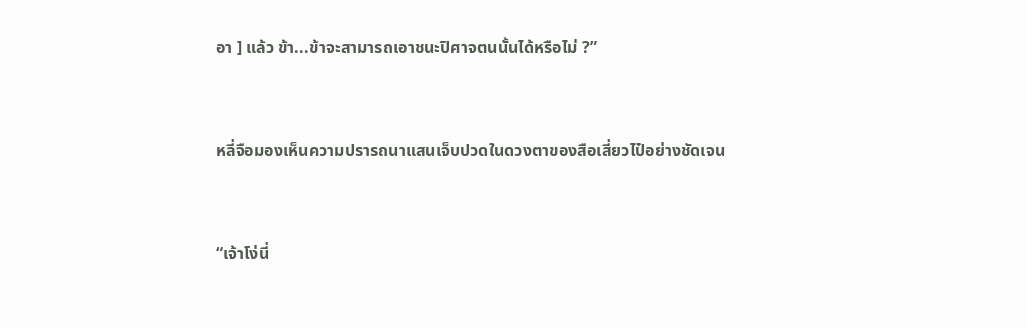อา ] แล้ว ข้า...ข้าจะสามารถเอาชนะปิศาจตนนั้นได้หรือไม่ ?”



หลี่จือมองเห็นความปรารถนาแสนเจ็บปวดในดวงตาของสือเสี่ยวไป๋อย่างชัดเจน



“เจ้าโง่นี่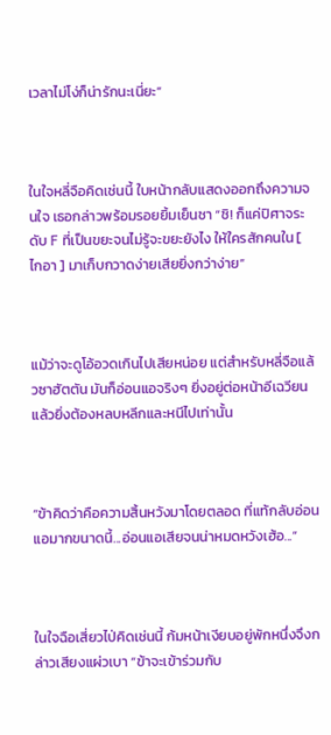เวลาไม่โง่ก็น่ารักนะเนี่ยะ”



ในใจหลี่จือคิดเช่นนี้ ใบหน้ากลับแสดงออกถึงความจนใจ เธอกล่าวพร้อมรอยยิ้มเย็นชา “ชิ! ก็แค่ปิศาจระดับ F ที่เป็นขยะจนไม่รู้จะขยะยังไง ให้ใครสักคนใน [ ไกอา ] มาเก็บกวาดง่ายเสียยิ่งกว่าง่าย”



แม้ว่าจะดูโอ้อวดเกินไปเสียหน่อย แต่สำหรับหลี่จือแล้วซาฮัตตัน มันก็อ่อนแอจริงๆ ยิ่งอยู่ต่อหน้าอีเฉวียนแล้วยิ่งต้องหลบหลีกและหนีไปเท่านั้น



“ข้าคิดว่าคือความสิ้นหวังมาโดยตลอด ที่แท้กลับอ่อนแอมากขนาดนี้...อ่อนแอเสียจนน่าหมดหวังเฮ้อ...”



ในใจฉือเสี่ยวไป่คิดเช่นนี้ ก้มหน้าเงียบอยู่พักหนึ่งจึงกล่าวเสียงแผ่วเบา “ข้าจะเข้าร่วมกับ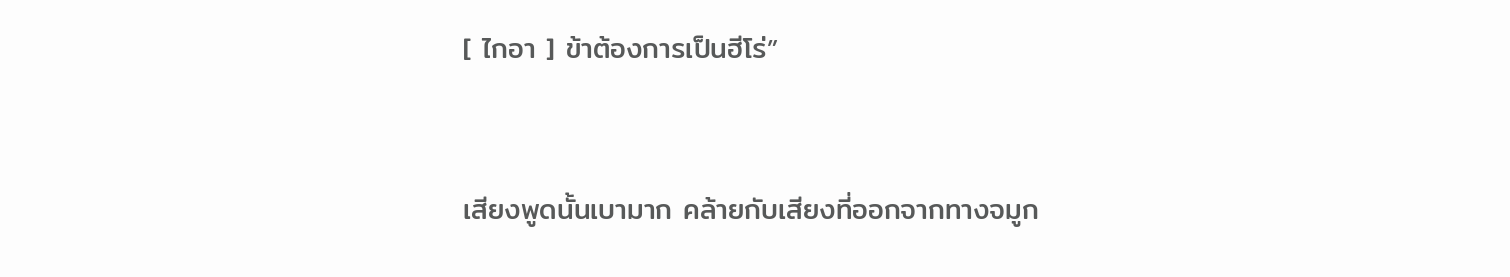[ ไกอา ] ข้าต้องการเป็นฮีโร่”



เสียงพูดนั้นเบามาก คล้ายกับเสียงที่ออกจากทางจมูก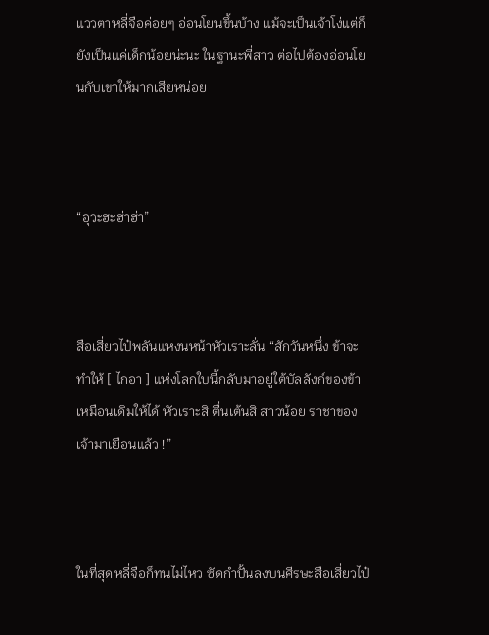แววตาหลี่จือค่อยๆ อ่อนโยนขึ้นบ้าง แม้จะเป็นเจ้าโง่แต่ก็ยังเป็นแค่เด็กน้อยน่ะนะ ในฐานะพี่สาว ต่อไปต้องอ่อนโยนกับเขาให้มากเสียหน่อย



“อุวะฮะฮ่าฮ่า”



สือเสี่ยวไป๋พลันแหงนหน้าหัวเราะลั่น “สักวันหนึ่ง ข้าจะทำให้ [ ไกอา ] แห่งโลกใบนี้กลับมาอยู่ใต้บัลลังก์ของข้าเหมือนเดิมให้ได้ หัวเราะสิ ตื่นเต้นสิ สาวน้อย ราชาของเจ้ามาเยือนแล้ว !”



ในที่สุดหลี่จือก็ทนไม่ไหว ซัดกำปั้นลงบนศีรษะสือเสี่ยวไป๋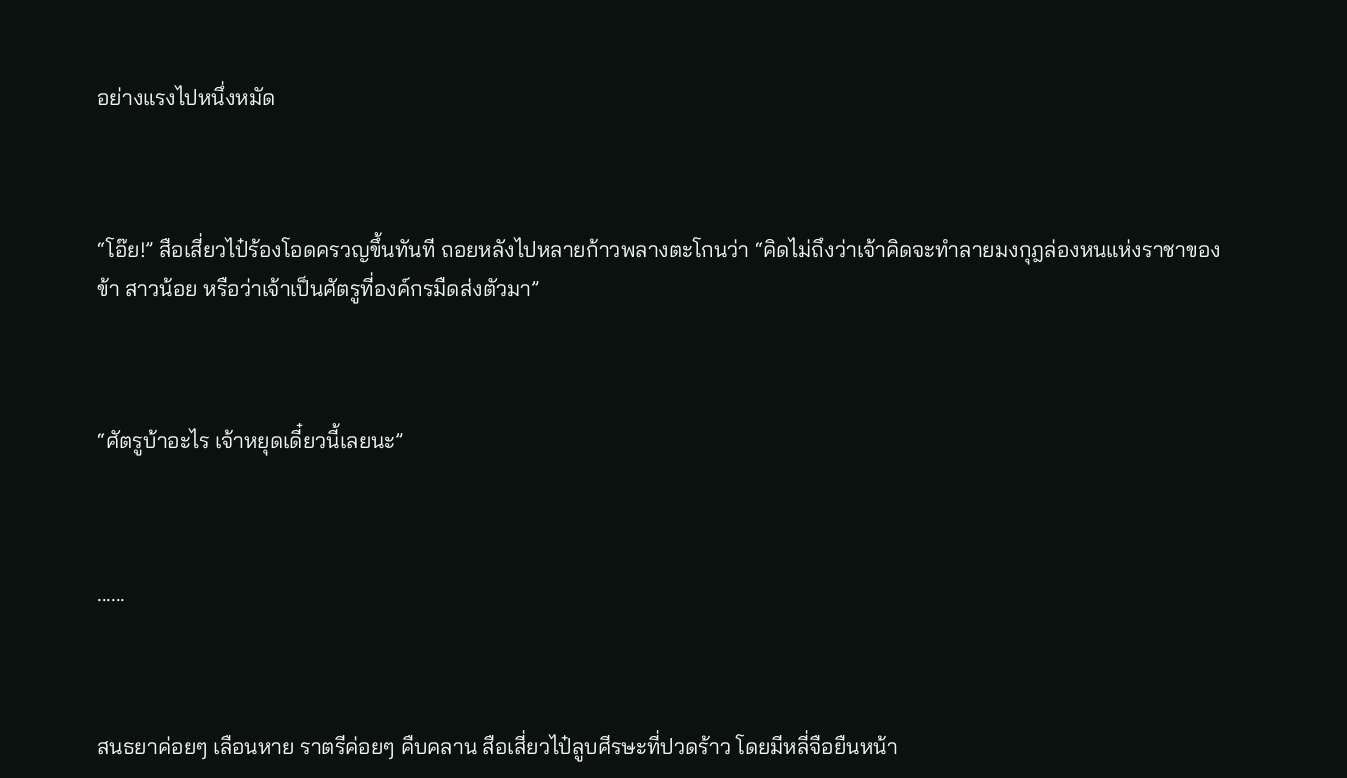อย่างแรงไปหนึ่งหมัด



“โอ๊ย!” สือเสี่ยวไป๋ร้องโอดครวญขึ้นทันที ถอยหลังไปหลายก้าวพลางตะโกนว่า “คิดไม่ถึงว่าเจ้าคิดจะทำลายมงกุฎล่องหนแห่งราชาของข้า สาวน้อย หรือว่าเจ้าเป็นศัตรูที่องค์กรมืดส่งตัวมา”



“ศัตรูบ้าอะไร เจ้าหยุดเดี๋ยวนี้เลยนะ”



......



สนธยาค่อยๆ เลือนหาย ราตรีค่อยๆ คืบคลาน สือเสี่ยวไป๋ลูบศีรษะที่ปวดร้าว โดยมีหลี่จือยืนหน้า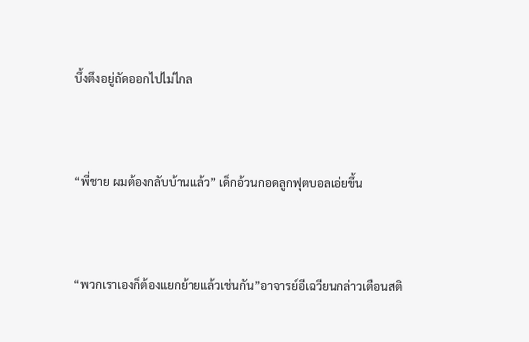บึ้งตึงอยู่ถัดออกไปไม่ไกล



“พี่ชาย ผมต้องกลับบ้านแล้ว” เด็กอ้วนกอดลูกฟุตบอลเอ่ยขึ้น



“พวกเราเองก็ต้องแยกย้ายแล้วเช่นกัน”อาจารย์อีเฉวียนกล่าวเตือนสติ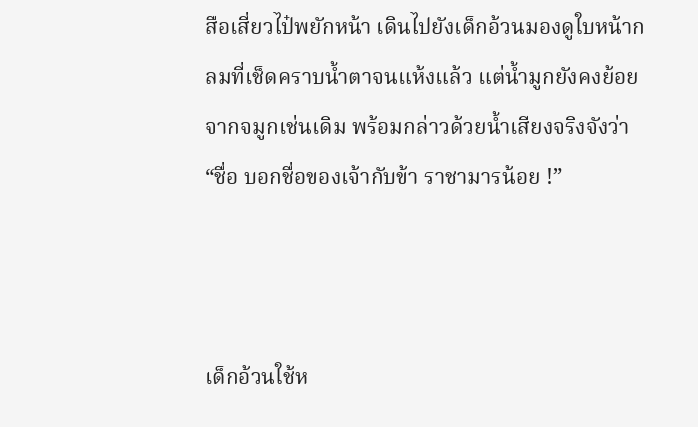สือเสี่ยวไป๋พยักหน้า เดินไปยังเด็กอ้วนมองดูใบหน้ากลมที่เช็ดคราบน้ำตาจนแห้งแล้ว แต่น้ำมูกยังคงย้อยจากจมูกเช่นเดิม พร้อมกล่าวด้วยน้ำเสียงจริงจังว่า “ชื่อ บอกชื่อของเจ้ากับข้า ราชามารน้อย !”



เด็กอ้วนใช้ห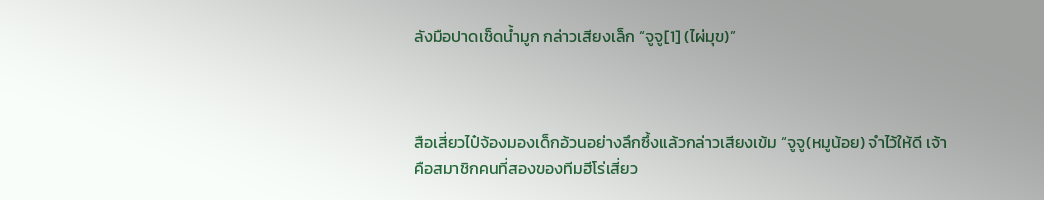ลังมือปาดเช็ดน้ำมูก กล่าวเสียงเล็ก “จูจู[1] (ไผ่มุข)”



สือเสี่ยวไป๋จ้องมองเด็กอ้วนอย่างลึกซึ้งแล้วกล่าวเสียงเข้ม “จูจู(หมูน้อย) จำไว้ให้ดี เจ้าคือสมาชิกคนที่สองของทีมฮีโร่เสี่ยว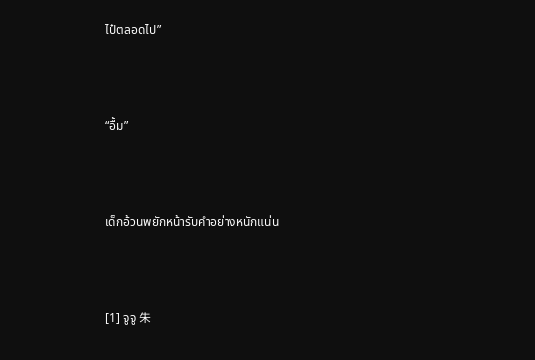ไป๋ตลอดไป”



“อื้ม”



เด็กอ้วนพยักหน้ารับคำอย่างหนักแน่น



[1] จูจู 朱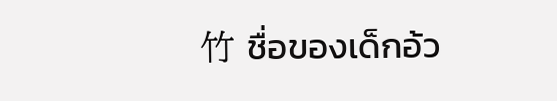竹 ชื่อของเด็กอ้ว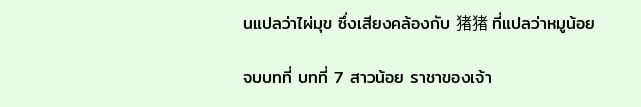นแปลว่าไผ่มุข ซึ่งเสียงคล้องกับ 猪猪 ที่แปลว่าหมูน้อย

จบบทที่ บทที่ 7 สาวน้อย ราชาของเจ้า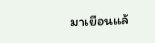มาเยือนแล้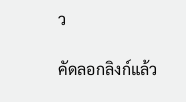ว

คัดลอกลิงก์แล้ว